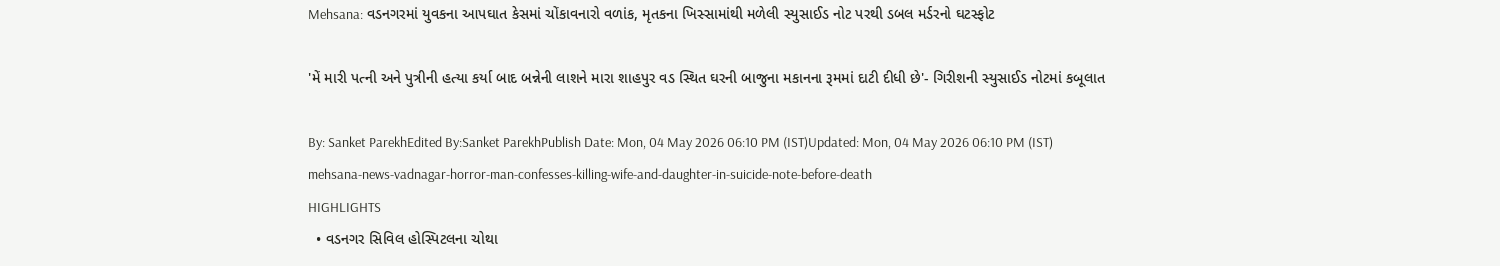Mehsana: વડનગરમાં યુવકના આપઘાત કેસમાં ચોંકાવનારો વળાંક, મૃતકના ખિસ્સામાંથી મળેલી સ્યુસાઈડ નોટ પરથી ડબલ મર્ડરનો ઘટસ્ફોટ

'મેં મારી પત્ની અને પુત્રીની હત્યા કર્યા બાદ બન્નેની લાશને મારા શાહપુર વડ સ્થિત ઘરની બાજુના મકાનના રૂમમાં દાટી દીધી છે'- ગિરીશની સ્યુસાઈડ નોટમાં કબૂલાત

By: Sanket ParekhEdited By:Sanket ParekhPublish Date: Mon, 04 May 2026 06:10 PM (IST)Updated: Mon, 04 May 2026 06:10 PM (IST)
mehsana-news-vadnagar-horror-man-confesses-killing-wife-and-daughter-in-suicide-note-before-death
HIGHLIGHTS
  • વડનગર સિવિલ હોસ્પિટલના ચોથા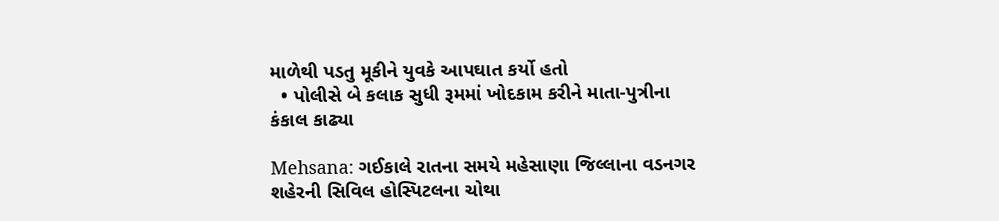માળેથી પડતુ મૂકીને યુવકે આપઘાત કર્યો હતો
  • પોલીસે બે કલાક સુધી રૂમમાં ખોદકામ કરીને માતા-પુત્રીના કંકાલ કાઢ્યા

Mehsana: ગઈકાલે રાતના સમયે મહેસાણા જિલ્લાના વડનગર શહેરની સિવિલ હોસ્પિટલના ચોથા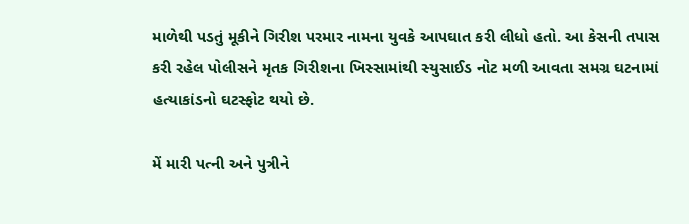માળેથી પડતું મૂકીને ગિરીશ પરમાર નામના યુવકે આપઘાત કરી લીધો હતો. આ કેસની તપાસ કરી રહેલ પોલીસને મૃતક ગિરીશના ખિસ્સામાંથી સ્યુસાઈડ નોટ મળી આવતા સમગ્ર ઘટનામાં હત્યાકાંડનો ઘટસ્ફોટ થયો છે.

મેં મારી પત્ની અને પુત્રીને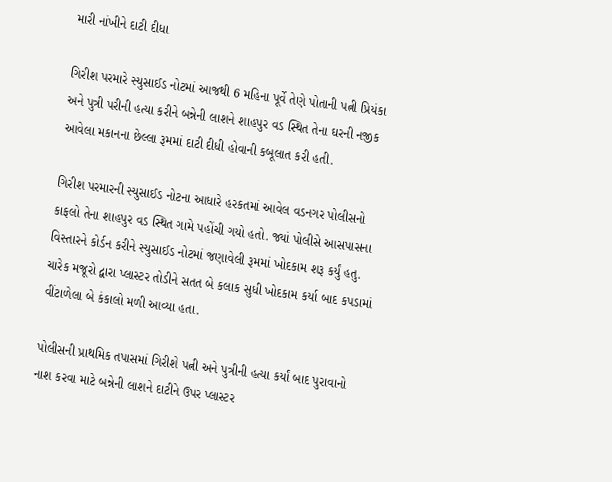મારી નાંખીને દાટી દીધા

ગિરીશ પરમારે સ્યુસાઈડ નોટમાં આજથી 6 મહિના પૂર્વે તેણે પોતાની પત્ની પ્રિયંકા અને પુત્રી પરીની હત્યા કરીને બન્નેની લાશને શાહપુર વડ સ્થિત તેના ઘરની નજીક આવેલા મકાનના છેલ્લા રૂમમાં દાટી દીધી હોવાની કબૂલાત કરી હતી.

ગિરીશ પરમારની સ્યુસાઈડ નોટના આધારે હરકતમાં આવેલ વડનગર પોલીસનો કાફલો તેના શાહપુર વડ સ્થિત ગામે પહોંચી ગયો હતો. જ્યાં પોલીસે આસપાસના વિસ્તારને કોર્ડન કરીને સ્યુસાઈડ નોટમાં જણાવેલી રૂમમાં ખોદકામ શરૂ કર્યું હતુ. ચારેક મજૂરો દ્વારા પ્લાસ્ટર તોડીને સતત બે કલાક સુધી ખોદકામ કર્યા બાદ કપડામાં વીંટાળેલા બે કંકાલો મળી આવ્યા હતા.

પોલીસની પ્રાથમિક તપાસમાં ગિરીશે પત્ની અને પુત્રીની હત્યા કર્યાં બાદ પુરાવાનો નાશ કરવા માટે બન્નેની લાશને દાટીને ઉપર પ્લાસ્ટર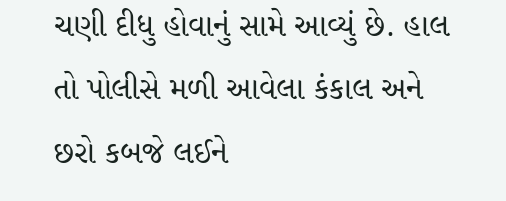ચણી દીધુ હોવાનું સામે આવ્યું છે. હાલ તો પોલીસે મળી આવેલા કંકાલ અને છરો કબજે લઈને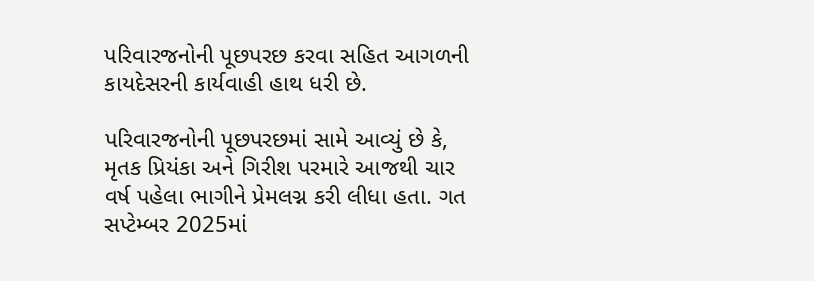પરિવારજનોની પૂછપરછ કરવા સહિત આગળની કાયદેસરની કાર્યવાહી હાથ ધરી છે.

પરિવારજનોની પૂછપરછમાં સામે આવ્યું છે કે, મૃતક પ્રિયંકા અને ગિરીશ પરમારે આજથી ચાર વર્ષ પહેલા ભાગીને પ્રેમલગ્ન કરી લીધા હતા. ગત સપ્ટેમ્બર 2025માં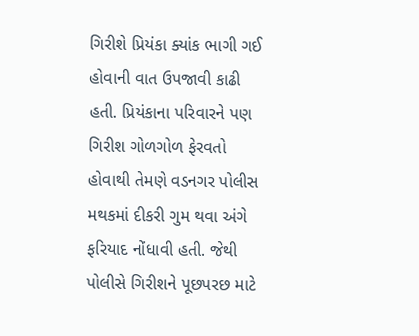ગિરીશે પ્રિયંકા ક્યાંક ભાગી ગઈ હોવાની વાત ઉપજાવી કાઢી હતી. પ્રિયંકાના પરિવારને પણ ગિરીશ ગોળગોળ ફેરવતો હોવાથી તેમણે વડનગર પોલીસ મથકમાં દીકરી ગુમ થવા અંગે ફરિયાદ નોંધાવી હતી. જેથી પોલીસે ગિરીશને પૂછપરછ માટે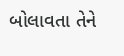બોલાવતા તેને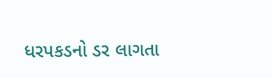ધરપકડનો ડર લાગતા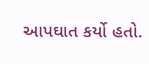આપઘાત કર્યો હતો.